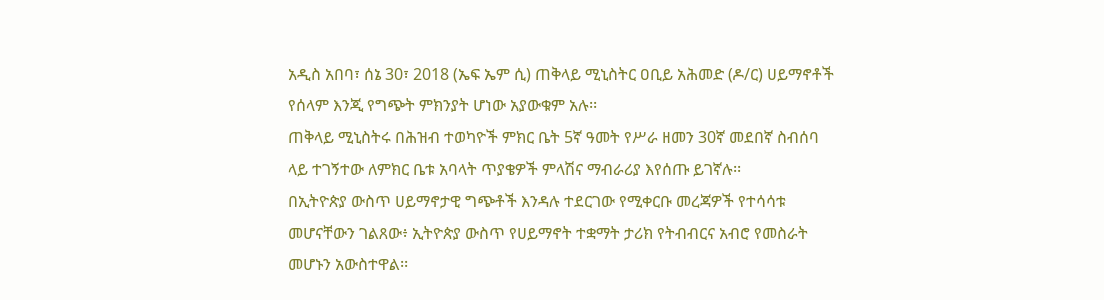አዲስ አበባ፣ ሰኔ 30፣ 2018 (ኤፍ ኤም ሲ) ጠቅላይ ሚኒስትር ዐቢይ አሕመድ (ዶ/ር) ሀይማኖቶች የሰላም እንጂ የግጭት ምክንያት ሆነው አያውቁም አሉ፡፡
ጠቅላይ ሚኒስትሩ በሕዝብ ተወካዮች ምክር ቤት 5ኛ ዓመት የሥራ ዘመን 30ኛ መደበኛ ስብሰባ ላይ ተገኝተው ለምክር ቤቱ አባላት ጥያቄዎች ምላሽና ማብራሪያ እየሰጡ ይገኛሉ፡፡
በኢትዮጵያ ውስጥ ሀይማኖታዊ ግጭቶች እንዳሉ ተደርገው የሚቀርቡ መረጃዎች የተሳሳቱ መሆናቸውን ገልጸው፥ ኢትዮጵያ ውስጥ የሀይማኖት ተቋማት ታሪክ የትብብርና አብሮ የመስራት መሆኑን አውስተዋል፡፡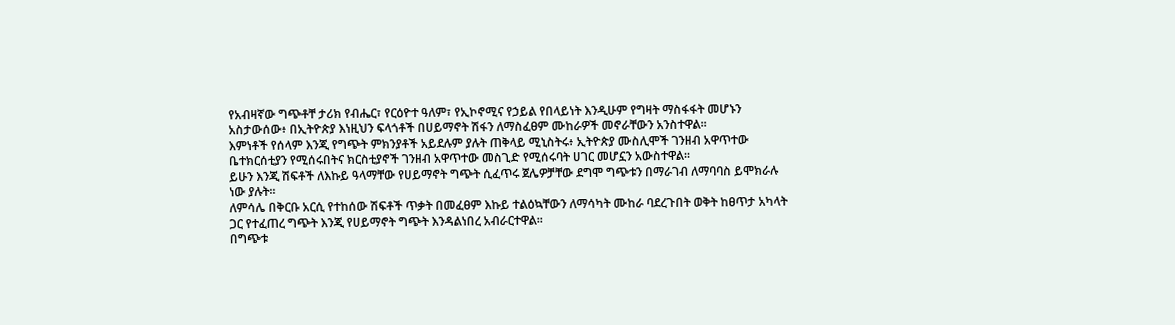የአብዛኛው ግጭቶቸ ታሪክ የብሔር፣ የርዕዮተ ዓለም፣ የኢኮኖሚና የኃይል የበላይነት እንዲሁም የግዛት ማስፋፋት መሆኑን አስታውሰው፥ በኢትዮጵያ እነዚህን ፍላጎቶች በሀይማኖት ሽፋን ለማስፈፀም ሙከራዎች መኖራቸውን አንስተዋል፡፡
እምነቶች የሰላም እንጂ የግጭት ምክንያቶች አይደሉም ያሉት ጠቅላይ ሚኒስትሩ፥ ኢትዮጵያ ሙስሊሞች ገንዘብ አዋጥተው ቤተክርሰቲያን የሚሰሩበትና ክርስቲያኖች ገንዘብ አዋጥተው መስጊድ የሚሰሩባት ሀገር መሆኗን አውስተዋል፡፡
ይሁን እንጂ ሽፍቶች ለእኩይ ዓላማቸው የሀይማኖት ግጭት ሲፈጥሩ ጀሌዎቻቸው ደግሞ ግጭቱን በማራገብ ለማባባስ ይሞክራሉ ነው ያሉት፡፡
ለምሳሌ በቅርቡ አርሲ የተከሰው ሽፍቶች ጥቃት በመፈፀም እኩይ ተልዕኳቸውን ለማሳካት ሙከራ ባደረጉበት ወቅት ከፀጥታ አካላት ጋር የተፈጠረ ግጭት እንጂ የሀይማኖት ግጭት እንዳልነበረ አብራርተዋል፡፡
በግጭቱ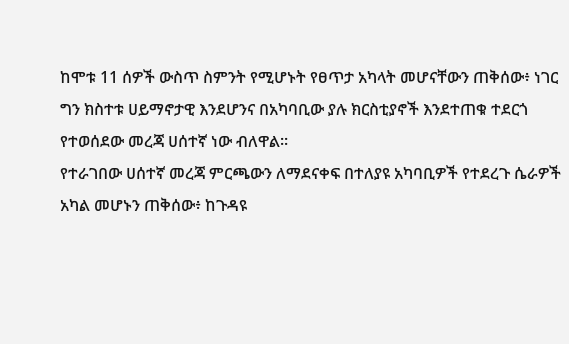ከሞቱ 11 ሰዎች ውስጥ ስምንት የሚሆኑት የፀጥታ አካላት መሆናቸውን ጠቅሰው፥ ነገር ግን ክስተቱ ሀይማኖታዊ እንደሆንና በአካባቢው ያሉ ክርስቲያኖች እንደተጠቁ ተደርጎ የተወሰደው መረጃ ሀሰተኛ ነው ብለዋል፡፡
የተራገበው ሀሰተኛ መረጃ ምርጫውን ለማደናቀፍ በተለያዩ አካባቢዎች የተደረጉ ሴራዎች አካል መሆኑን ጠቅሰው፥ ከጉዳዩ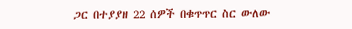ጋር በተያያዘ 22 ሰዎች በቁጥጥር ስር ውለው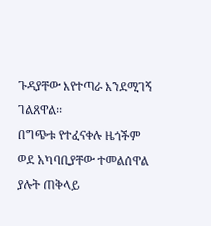ጉዳያቸው እየተጣራ እንደሚገኝ ገልጸዋል፡፡
በግጭቱ የተፈናቀሉ ዜጎችም ወደ አካባቢያቸው ተመልሰዋል ያሉት ጠቅላይ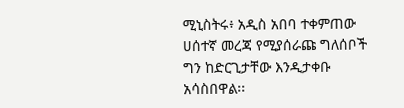ሚኒስትሩ፥ አዲስ አበባ ተቀምጠው ሀሰተኛ መረጃ የሚያሰራጩ ግለሰቦች ግን ከድርጊታቸው እንዲታቀቡ አሳስበዋል፡፡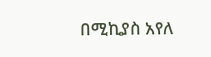በሚኪያስ አየለ